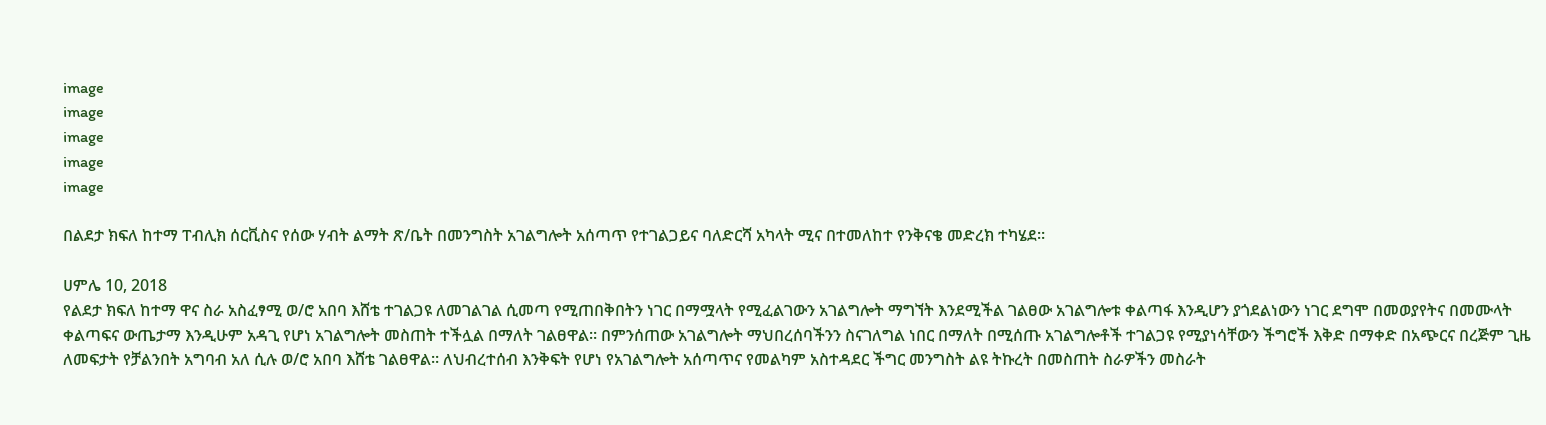image
image
image
image
image

በልደታ ክፍለ ከተማ ፐብሊክ ሰርቪስና የሰው ሃብት ልማት ጽ/ቤት በመንግስት አገልግሎት አሰጣጥ የተገልጋይና ባለድርሻ አካላት ሚና በተመለከተ የንቅናቄ መድረክ ተካሄደ።

ሀምሌ 10, 2018
የልደታ ክፍለ ከተማ ዋና ስራ አስፈፃሚ ወ/ሮ አበባ እሸቴ ተገልጋዩ ለመገልገል ሲመጣ የሚጠበቅበትን ነገር በማሟላት የሚፈልገውን አገልግሎት ማግኘት እንደሚችል ገልፀው አገልግሎቱ ቀልጣፋ እንዲሆን ያጎደልነውን ነገር ደግሞ በመወያየትና በመሙላት ቀልጣፍና ውጤታማ እንዲሁም አዳጊ የሆነ አገልግሎት መስጠት ተችሏል በማለት ገልፀዋል። በምንሰጠው አገልግሎት ማህበረሰባችንን ስናገለግል ነበር በማለት በሚሰጡ አገልግሎቶች ተገልጋዩ የሚያነሳቸውን ችግሮች እቅድ በማቀድ በአጭርና በረጅም ጊዜ ለመፍታት የቻልንበት አግባብ አለ ሲሉ ወ/ሮ አበባ እሸቴ ገልፀዋል። ለህብረተሰብ እንቅፍት የሆነ የአገልግሎት አሰጣጥና የመልካም አስተዳደር ችግር መንግስት ልዩ ትኩረት በመስጠት ስራዎችን መስራት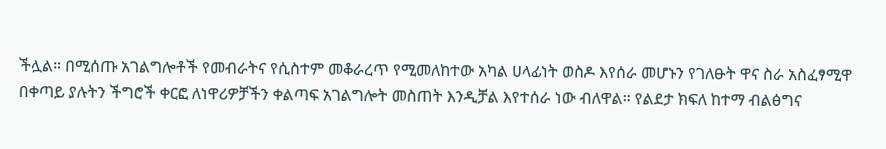ችሏል። በሚሰጡ አገልግሎቶች የመብራትና የሲስተም መቆራረጥ የሚመለከተው አካል ሀላፊነት ወስዶ እየሰራ መሆኑን የገለፁት ዋና ስራ አስፈፃሚዋ በቀጣይ ያሉትን ችግሮች ቀርፎ ለነዋሪዎቻችን ቀልጣፍ አገልግሎት መስጠት እንዲቻል እየተሰራ ነው ብለዋል። የልደታ ክፍለ ከተማ ብልፅግና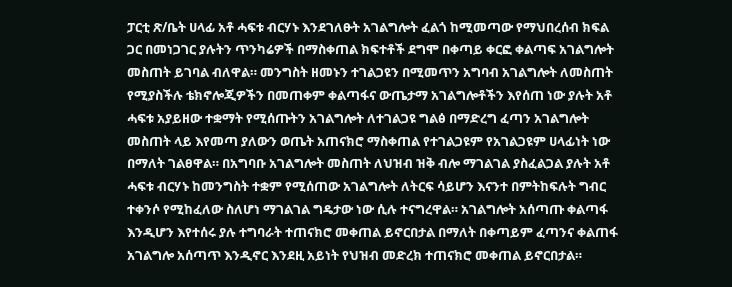ፓርቲ ጽ/ቤት ሀላፊ አቶ ሓፍቱ ብርሃኑ እንደገለፁት አገልግሎት ፈልጎ ከሚመጣው የማህበረሰብ ክፍል ጋር በመነጋገር ያሉትን ጥንካሬዎች በማስቀጠል ክፍተቶች ደግሞ በቀጣይ ቀርፎ ቀልጣፍ አገልግሎት መስጠት ይገባል ብለዋል። መንግስት ዘመኑን ተገልጋዩን በሚመጥን አግባብ አገልግሎት ለመስጠት የሚያስችሉ ቴክኖሎጂዎችን በመጠቀም ቀልጣፋና ውጤታማ አገልግሎቶችን እየሰጠ ነው ያሉት አቶ ሓፍቱ አያይዘው ተቋማት የሚሰጡትን አገልግሎት ለተገልጋዩ ግልፅ በማድረግ ፈጣን አገልግሎት መስጠት ላይ እየመጣ ያለውን ወጤት አጠናክሮ ማስቀጠል የተገልጋዩም የአገልጋዩም ሀላፊነት ነው በማለት ገልፀዋል። በአግባቡ አገልግሎት መስጠት ለህዝብ ዝቅ ብሎ ማገልገል ያስፈልጋል ያሉት አቶ ሓፍቱ ብርሃኑ ከመንግስት ተቋም የሚሰጠው አገልግሎት ለትርፍ ሳይሆን እናንተ በምትከፍሉት ግብር ተቀንሶ የሚከፈለው ስለሆነ ማገልገል ግዴታው ነው ሲሉ ተናግረዋል። አገልግሎት አሰጣጡ ቀልጣፋ እንዲሆን እየተሰሩ ያሉ ተግባራት ተጠናክሮ መቀጠል ይኖርበታል በማለት በቀጣይም ፈጣንና ቀልጠፋ አገልግሎ አሰጣጥ እንዲኖር እንደዚ አይነት የህዝብ መድረክ ተጠናክሮ መቀጠል ይኖርበታል።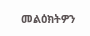መልዕክትዎን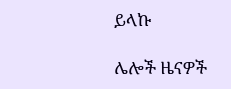ይላኩ

ሌሎች ዜናዎች